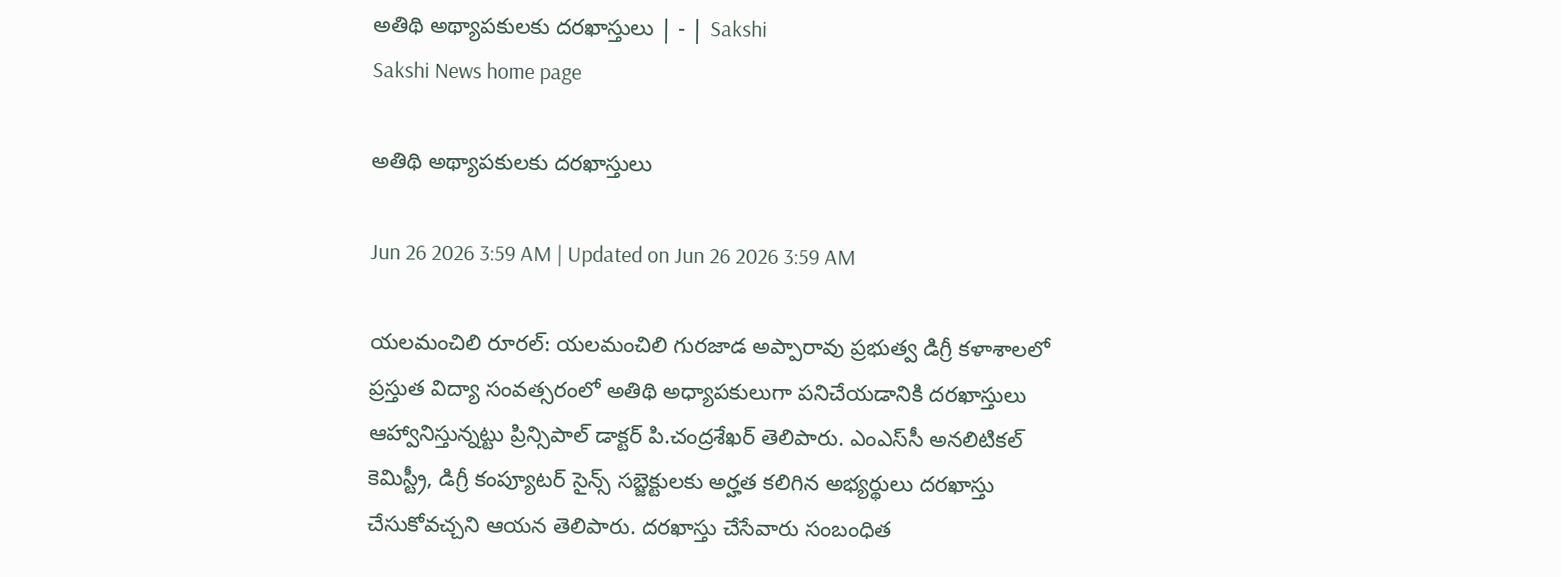అతిథి అథ్యాపకులకు దరఖాస్తులు | - | Sakshi
Sakshi News home page

అతిథి అథ్యాపకులకు దరఖాస్తులు

Jun 26 2026 3:59 AM | Updated on Jun 26 2026 3:59 AM

యలమంచిలి రూరల్‌: యలమంచిలి గురజాడ అప్పారావు ప్రభుత్వ డిగ్రీ కళాశాలలో ప్రస్తుత విద్యా సంవత్సరంలో అతిథి అధ్యాపకులుగా పనిచేయడానికి దరఖాస్తులు ఆహ్వానిస్తున్నట్టు ప్రిన్సిపాల్‌ డాక్టర్‌ పి.చంద్రశేఖర్‌ తెలిపారు. ఎంఎస్‌సీ అనలిటికల్‌ కెమిస్ట్రీ, డిగ్రీ కంప్యూటర్‌ సైన్స్‌ సబ్జెక్టులకు అర్హత కలిగిన అభ్యర్థులు దరఖాస్తు చేసుకోవచ్చని ఆయన తెలిపారు. దరఖాస్తు చేసేవారు సంబంధిత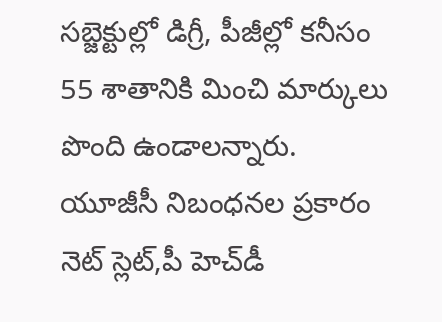సబ్జెక్టుల్లో డిగ్రీ, పీజీల్లో కనీసం 55 శాతానికి మించి మార్కులు పొంది ఉండాలన్నారు. యూజీసీ నిబంధనల ప్రకారం నెట్‌ స్లెట్‌,పీ హెచ్‌డీ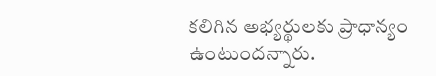కలిగిన అభ్యర్థులకు ప్రాధాన్యం ఉంటుందన్నారు.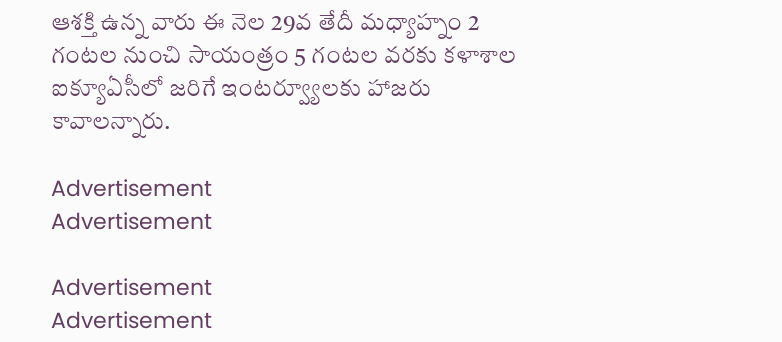ఆశక్తి ఉన్న వారు ఈ నెల 29వ తేదీ మధ్యాహ్నం 2 గంటల నుంచి సాయంత్రం 5 గంటల వరకు కళాశాల ఐక్యూఏసీలో జరిగే ఇంటర్వ్యూలకు హాజరు కావాలన్నారు.

Advertisement
Advertisement

Advertisement
Advertisement